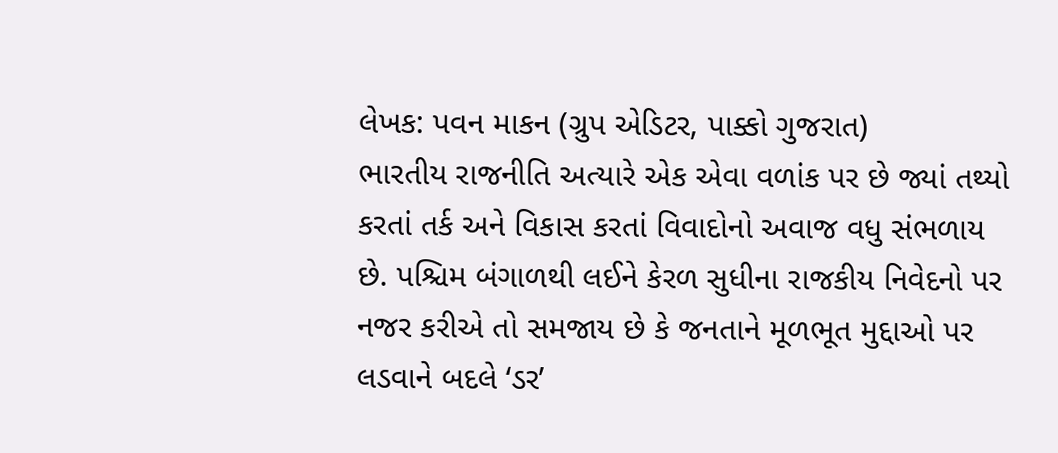લેખક: પવન માકન (ગ્રુપ એડિટર, પાક્કો ગુજરાત)
ભારતીય રાજનીતિ અત્યારે એક એવા વળાંક પર છે જ્યાં તથ્યો કરતાં તર્ક અને વિકાસ કરતાં વિવાદોનો અવાજ વધુ સંભળાય છે. પશ્ચિમ બંગાળથી લઈને કેરળ સુધીના રાજકીય નિવેદનો પર નજર કરીએ તો સમજાય છે કે જનતાને મૂળભૂત મુદ્દાઓ પર લડવાને બદલે ‘ડર’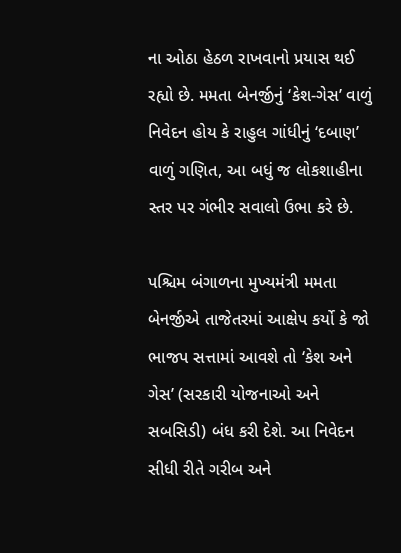ના ઓઠા હેઠળ રાખવાનો પ્રયાસ થઈ રહ્યો છે. મમતા બેનર્જીનું ‘કેશ-ગેસ’ વાળું નિવેદન હોય કે રાહુલ ગાંધીનું ‘દબાણ’ વાળું ગણિત, આ બધું જ લોકશાહીના સ્તર પર ગંભીર સવાલો ઉભા કરે છે.

પશ્ચિમ બંગાળના મુખ્યમંત્રી મમતા બેનર્જીએ તાજેતરમાં આક્ષેપ કર્યો કે જો ભાજપ સત્તામાં આવશે તો ‘કેશ અને ગેસ’ (સરકારી યોજનાઓ અને સબસિડી) બંધ કરી દેશે. આ નિવેદન સીધી રીતે ગરીબ અને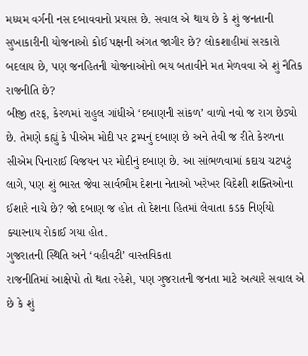મધ્યમ વર્ગની નસ દબાવવાનો પ્રયાસ છે. સવાલ એ થાય છે કે શું જનતાની સુખાકારીની યોજનાઓ કોઈ પક્ષની અંગત જાગીર છે? લોકશાહીમાં સરકારો બદલાય છે, પણ જનહિતની યોજનાઓનો ભય બતાવીને મત મેળવવા એ શું નૈતિક રાજનીતિ છે?
બીજી તરફ, કેરળમાં રાહુલ ગાંધીએ ‘દબાણની સાંકળ’ વાળો નવો જ રાગ છેડ્યો છે. તેમણે કહ્યું કે પીએમ મોદી પર ટ્રમ્પનું દબાણ છે અને તેવી જ રીતે કેરળના સીએમ પિનારાઈ વિજયન પર મોદીનું દબાણ છે. આ સાંભળવામાં કદાચ ચટપટું લાગે, પણ શું ભારત જેવા સાર્વભૌમ દેશના નેતાઓ ખરેખર વિદેશી શક્તિઓના ઈશારે નાચે છે? જો દબાણ જ હોત તો દેશના હિતમાં લેવાતા કડક નિર્ણયો ક્યારનાય રોકાઈ ગયા હોત.
ગુજરાતની સ્થિતિ અને ‘વહીવટી’ વાસ્તવિકતા
રાજનીતિમાં આક્ષેપો તો થતા રહેશે, પણ ગુજરાતની જનતા માટે અત્યારે સવાલ એ છે કે શું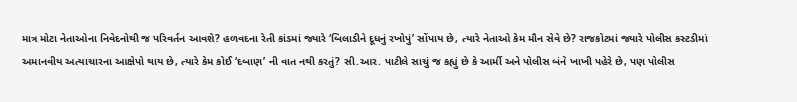માત્ર મોટા નેતાઓના નિવેદનોથી જ પરિવર્તન આવશે? હળવદના રેતી કાંડમાં જ્યારે ‘બિલાડીને દૂધનું રખોપું’ સોંપાય છે, ત્યારે નેતાઓ કેમ મૌન સેવે છે? રાજકોટમાં જ્યારે પોલીસ કસ્ટડીમાં અમાનવીય અત્યાચારના આક્ષેપો થાય છે, ત્યારે કેમ કોઈ ‘દબાણ’ ની વાત નથી કરતું? સી.આર. પાટીલે સાચું જ કહ્યું છે કે આર્મી અને પોલીસ બંને ખાખી પહેરે છે, પણ પોલીસ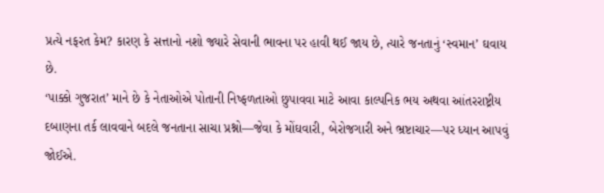પ્રત્યે નફરત કેમ? કારણ કે સત્તાનો નશો જ્યારે સેવાની ભાવના પર હાવી થઈ જાય છે, ત્યારે જનતાનું ‘સ્વમાન’ ઘવાય છે.
‘પાક્કો ગુજરાત’ માને છે કે નેતાઓએ પોતાની નિષ્ફળતાઓ છુપાવવા માટે આવા કાલ્પનિક ભય અથવા આંતરરાષ્ટ્રીય દબાણના તર્ક લાવવાને બદલે જનતાના સાચા પ્રશ્નો—જેવા કે મોંઘવારી, બેરોજગારી અને ભ્રષ્ટાચાર—પર ધ્યાન આપવું જોઈએ.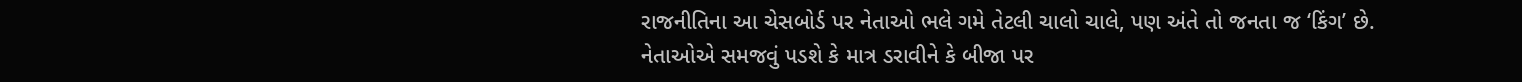રાજનીતિના આ ચેસબોર્ડ પર નેતાઓ ભલે ગમે તેટલી ચાલો ચાલે, પણ અંતે તો જનતા જ ‘કિંગ’ છે. નેતાઓએ સમજવું પડશે કે માત્ર ડરાવીને કે બીજા પર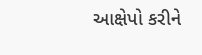આક્ષેપો કરીને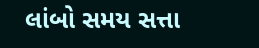લાંબો સમય સત્તા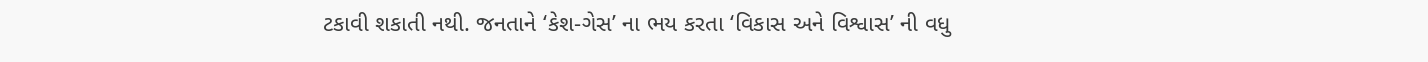ટકાવી શકાતી નથી. જનતાને ‘કેશ-ગેસ’ ના ભય કરતા ‘વિકાસ અને વિશ્વાસ’ ની વધુ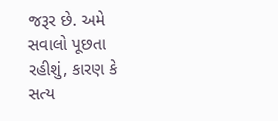જરૂર છે. અમે સવાલો પૂછતા રહીશું, કારણ કે સત્ય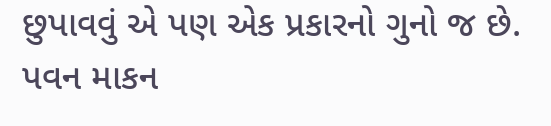છુપાવવું એ પણ એક પ્રકારનો ગુનો જ છે.
પવન માકન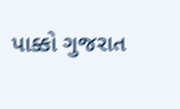પાક્કો ગુજરાત